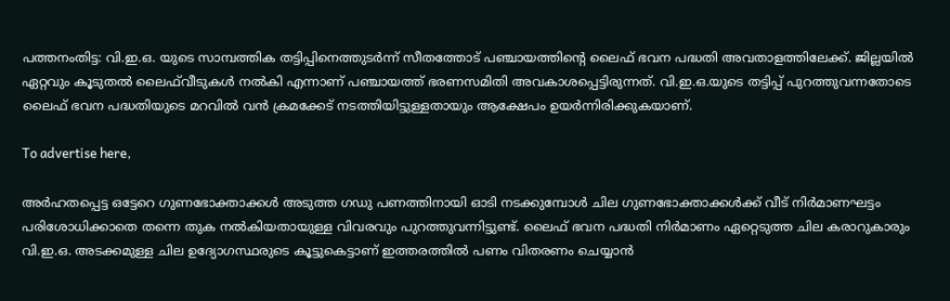പത്തനംതിട്ട: വി.ഇ.ഒ. യുടെ സാമ്പത്തിക തട്ടിപ്പിനെത്തുടർന്ന് സീതത്തോട് പഞ്ചായത്തിന്റെ ലൈഫ് ഭവന പദ്ധതി അവതാളത്തിലേക്ക്. ജില്ലയിൽ ഏറ്റവും കൂടുതൽ ലൈഫ്‌വീടുകൾ നൽകി എന്നാണ് പഞ്ചായത്ത് ഭരണസമിതി അവകാശപ്പെട്ടിരുന്നത്. വി.ഇ.ഒ.യുടെ തട്ടിപ്പ് പുറത്തുവന്നതോടെ ലൈഫ് ഭവന പദ്ധതിയുടെ മറവിൽ വൻ ക്രമക്കേട് നടത്തിയിട്ടുള്ളതായും ആക്ഷേപം ഉയർന്നിരിക്കുകയാണ്.

To advertise here,

അർഹതപ്പെട്ട ഒട്ടേറെ ഗുണഭോക്താക്കൾ അടുത്ത ഗഡു പണത്തിനായി ഓടി നടക്കുമ്പോൾ ചില ഗുണഭോക്താക്കൾക്ക് വീട് നിർമാണഘട്ടം പരിശോധിക്കാതെ തന്നെ തുക നൽകിയതായുള്ള വിവരവും പുറത്തുവന്നിട്ടുണ്ട്. ലൈഫ് ഭവന പദ്ധതി നിർമാണം ഏറ്റെടുത്ത ചില കരാറുകാരും വി.ഇ.ഒ. അടക്കമുള്ള ചില ഉദ്യോഗസ്ഥരുടെ കൂട്ടുകെട്ടാണ് ഇത്തരത്തിൽ പണം വിതരണം ചെയ്യാൻ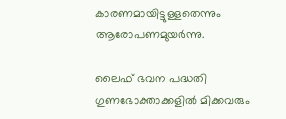കാരണമായിട്ടുള്ളതെന്നും ആരോപണമുയർന്നു.

ലൈഫ് ഭവന പദ്ധതി ഗുണഭോക്താക്കളിൽ മിക്കവരും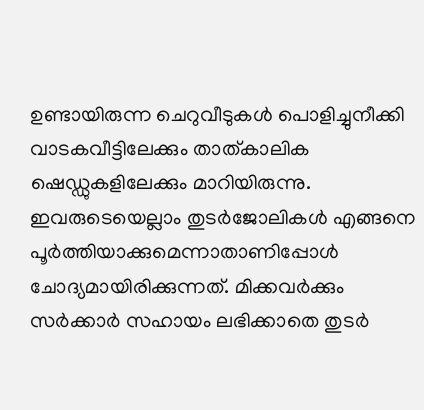ഉണ്ടായിരുന്ന ചെറുവീടുകൾ പൊളിച്ചുനീക്കി വാടകവീട്ടിലേക്കും താത്കാലിക ഷെഡ്ഡുകളിലേക്കും മാറിയിരുന്നു. ഇവരുടെയെല്ലാം തുടർജോലികൾ എങ്ങനെ പൂർത്തിയാക്കുമെന്നാതാണിപ്പോൾ ചോദ്യമായിരിക്കുന്നത്. മിക്കവർക്കും സർക്കാർ സഹായം ലഭിക്കാതെ തുടർ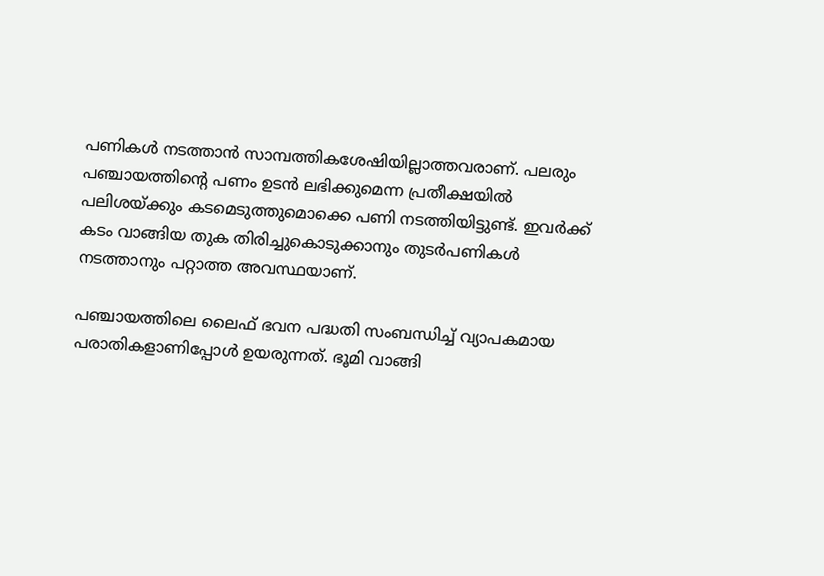പണികൾ നടത്താൻ സാമ്പത്തികശേഷിയില്ലാത്തവരാണ്. പലരും പഞ്ചായത്തിന്റെ പണം ഉടൻ ലഭിക്കുമെന്ന പ്രതീക്ഷയിൽ പലിശയ്ക്കും കടമെടുത്തുമൊക്കെ പണി നടത്തിയിട്ടുണ്ട്. ഇവർക്ക് കടം വാങ്ങിയ തുക തിരിച്ചുകൊടുക്കാനും തുടർപണികൾ നടത്താനും പറ്റാത്ത അവസ്ഥയാണ്.

പഞ്ചായത്തിലെ ലൈഫ് ഭവന പദ്ധതി സംബന്ധിച്ച് വ്യാപകമായ പരാതികളാണിപ്പോൾ ഉയരുന്നത്. ഭൂമി വാങ്ങി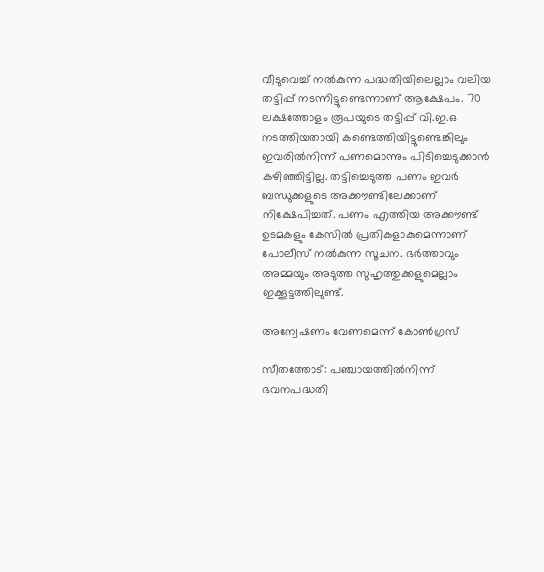വീടുവെച്ച് നൽകുന്ന പദ്ധതിയിലെല്ലാം വലിയ തട്ടിപ്പ് നടന്നിട്ടുണ്ടെന്നാണ് ആക്ഷേപം. 70 ലക്ഷത്തോളം രൂപയുടെ തട്ടിപ്പ് വി.ഇ.ഒ നടത്തിയതായി കണ്ടെത്തിയിട്ടുണ്ടെങ്കിലും ഇവരിൽനിന്ന് പണമൊന്നും പിടിച്ചെടുക്കാൻ കഴിഞ്ഞിട്ടില്ല. തട്ടിച്ചെടുത്ത പണം ഇവർ ബന്ധുക്കളുടെ അക്കൗണ്ടിലേക്കാണ് നിക്ഷേപിച്ചത്. പണം എത്തിയ അക്കൗണ്ട് ഉടമകളും കേസിൽ പ്രതികളാകുമെന്നാണ് പോലീസ് നൽകുന്ന സൂചന. ഭർത്താവും അമ്മയും അടുത്ത സുഹൃത്തുക്കളുമെല്ലാം ഇക്കൂട്ടത്തിലുണ്ട്.

അന്വേഷണം വേണമെന്ന് കോൺഗ്രസ്

സീതത്തോട്: പഞ്ചായത്തിൽനിന്ന് ഭവനപദ്ധതി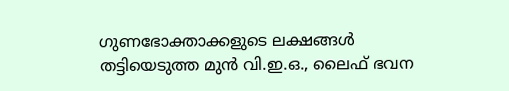ഗുണഭോക്താക്കളുടെ ലക്ഷങ്ങൾ തട്ടിയെടുത്ത മുൻ വി.ഇ.ഒ., ലൈഫ് ഭവന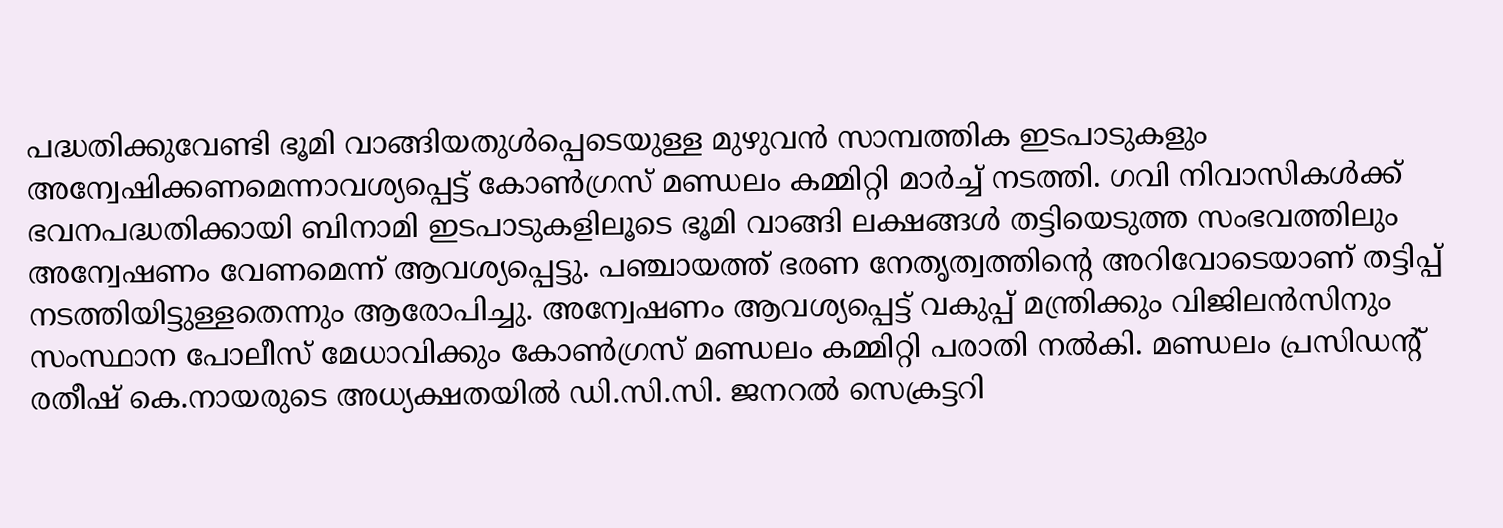പദ്ധതിക്കുവേണ്ടി ഭൂമി വാങ്ങിയതുൾപ്പെടെയുള്ള മുഴുവൻ സാമ്പത്തിക ഇടപാടുകളും അന്വേഷിക്കണമെന്നാവശ്യപ്പെട്ട് കോൺഗ്രസ് മണ്ഡലം കമ്മിറ്റി മാർച്ച് നടത്തി. ഗവി നിവാസികൾക്ക് ഭവനപദ്ധതിക്കായി ബിനാമി ഇടപാടുകളിലൂടെ ഭൂമി വാങ്ങി ലക്ഷങ്ങൾ തട്ടിയെടുത്ത സംഭവത്തിലും അന്വേഷണം വേണമെന്ന് ആവശ്യപ്പെട്ടു. പഞ്ചായത്ത് ഭരണ നേതൃത്വത്തിന്റെ അറിവോടെയാണ് തട്ടിപ്പ് നടത്തിയിട്ടുള്ളതെന്നും ആരോപിച്ചു. അന്വേഷണം ആവശ്യപ്പെട്ട് വകുപ്പ് മന്ത്രിക്കും വിജിലൻസിനും സംസ്ഥാന പോലീസ് മേധാവിക്കും കോൺഗ്രസ് മണ്ഡലം കമ്മിറ്റി പരാതി നൽകി. മണ്ഡലം പ്രസിഡന്റ് രതീഷ് കെ.നായരുടെ അധ്യക്ഷതയിൽ ഡി.സി.സി. ജനറൽ സെക്രട്ടറി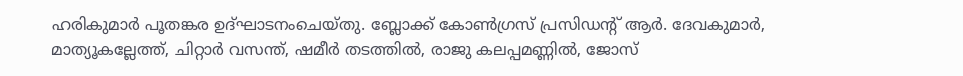ഹരികുമാർ പൂതങ്കര ഉദ്ഘാടനംചെയ്തു. ബ്ലോക്ക് കോൺഗ്രസ് പ്രസിഡന്റ് ആർ. ദേവകുമാർ, മാത്യൂകല്ലേത്ത്, ചിറ്റാർ വസന്ത്, ഷമീർ തടത്തിൽ, രാജു കലപ്പമണ്ണിൽ, ജോസ്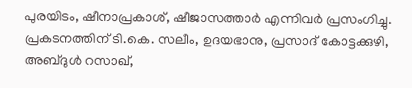പുരയിടം, ഷീനാപ്രകാശ്, ഷീജാസത്താർ എന്നിവർ പ്രസംഗിച്ചു. പ്രകടനത്തിന് ടി.കെ. സലീം, ഉദയഭാനു, പ്രസാദ് കോട്ടക്കുഴി, അബ്ദുൾ റസാഖ്,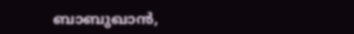ബാബുഖാൻ,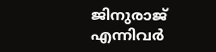ജിനുരാജ് എന്നിവർ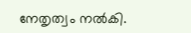നേതൃത്വം നൽകി.